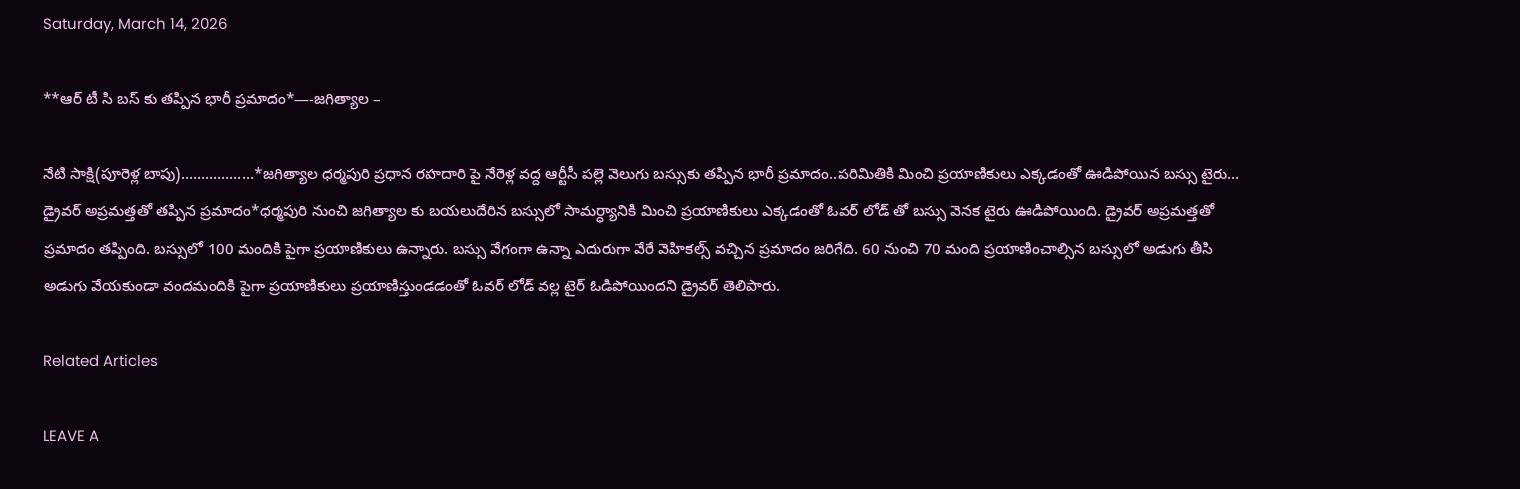Saturday, March 14, 2026

**ఆర్ టీ సి బస్ కు తప్పిన భారీ ప్రమాదం*—-జగిత్యాల –

నేటి సాక్షి(పూరెళ్ల బాపు)………………*జగిత్యాల ధర్మపురి ప్రధాన రహదారి పై నేరెళ్ల వద్ద ఆర్టీసీ పల్లె వెలుగు బస్సుకు తప్పిన భారీ ప్రమాదం..పరిమితికి మించి ప్రయాణికులు ఎక్కడంతో ఊడిపోయిన బస్సు టైరు… డ్రైవర్ అప్రమత్తతో తప్పిన ప్రమాదం*ధర్మపురి నుంచి జగిత్యాల కు బయలుదేరిన బస్సులో సామర్ధ్యానికి మించి ప్రయాణికులు ఎక్కడంతో ఓవర్ లోడ్ తో బస్సు వెనక టైరు ఊడిపోయింది. డ్రైవర్ అప్రమత్తతో ప్రమాదం తప్పింది. బస్సులో 100 మందికి పైగా ప్రయాణికులు ఉన్నారు. బస్సు వేగంగా ఉన్నా ఎదురుగా వేరే వెహికల్స్ వచ్చిన ప్రమాదం జరిగేది. 60 నుంచి 70 మంది ప్రయాణించాల్సిన బస్సులో అడుగు తీసి అడుగు వేయకుండా వందమందికి పైగా ప్రయాణికులు ప్రయాణిస్తుండడంతో ఓవర్ లోడ్ వల్ల టైర్ ఓడిపోయిందని డ్రైవర్ తెలిపారు.

Related Articles

LEAVE A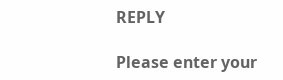REPLY

Please enter your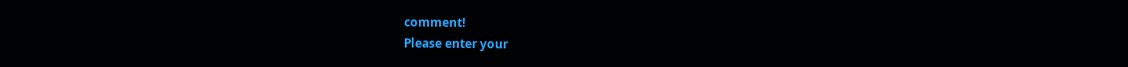comment!
Please enter your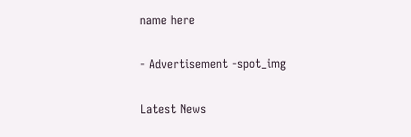name here

- Advertisement -spot_img

Latest News